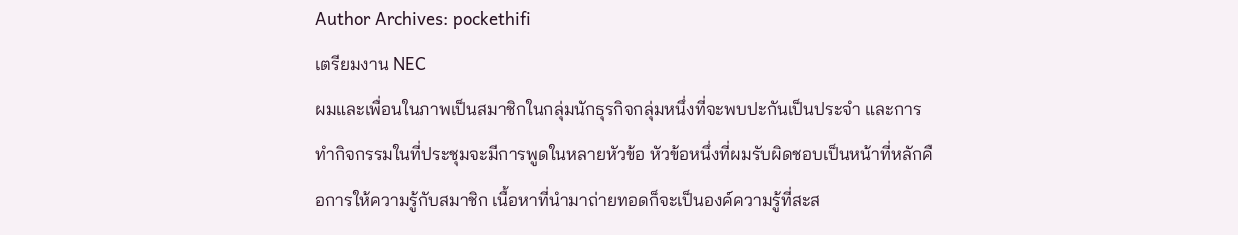Author Archives: pockethifi
เตรียมงาน NEC
ผมและเพื่อนในภาพเป็นสมาชิกในกลุ่มนักธุรกิจกลุ่มหนึ่งที่จะพบปะกันเป็นประจำ และการทำกิจกรรมในที่ประชุมจะมีการพูดในหลายหัวข้อ หัวข้อหนึ่งที่ผมรับผิดชอบเป็นหน้าที่หลักคือการให้ความรู้กับสมาชิก เนื้อหาที่นำมาถ่ายทอดก็จะเป็นองค์ความรู้ที่สะส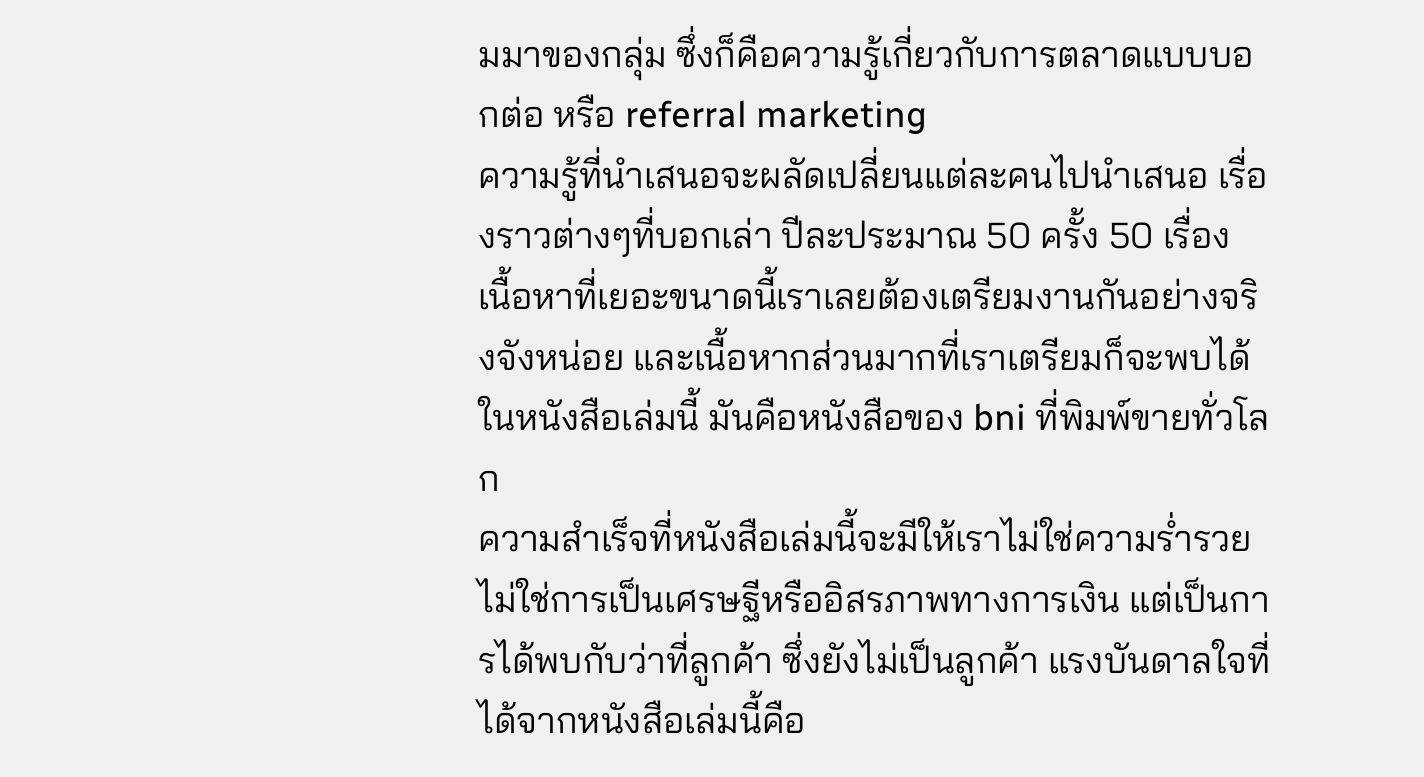มมาของกลุ่ม ซึ่งก็คือความรู้เกี่ยวกับการตลาดแบบบอกต่อ หรือ referral marketing
ความรู้ที่นำเสนอจะผลัดเปลี่ยนแต่ละคนไปนำเสนอ เรื่องราวต่างๆที่บอกเล่า ปีละประมาณ 50 ครั้ง 50 เรื่อง เนื้อหาที่เยอะขนาดนี้เราเลยต้องเตรียมงานกันอย่างจริงจังหน่อย และเนื้อหากส่วนมากที่เราเตรียมก็จะพบได้ในหนังสือเล่มนี้ มันคือหนังสือของ bni ที่พิมพ์ขายทั่วโลก
ความสำเร็จที่หนังสือเล่มนี้จะมีให้เราไม่ใช่ความร่ำรวย ไม่ใช่การเป็นเศรษฐีหรืออิสรภาพทางการเงิน แต่เป็นการได้พบกับว่าที่ลูกค้า ซึ่งยังไม่เป็นลูกค้า แรงบันดาลใจที่ได้จากหนังสือเล่มนี้คือ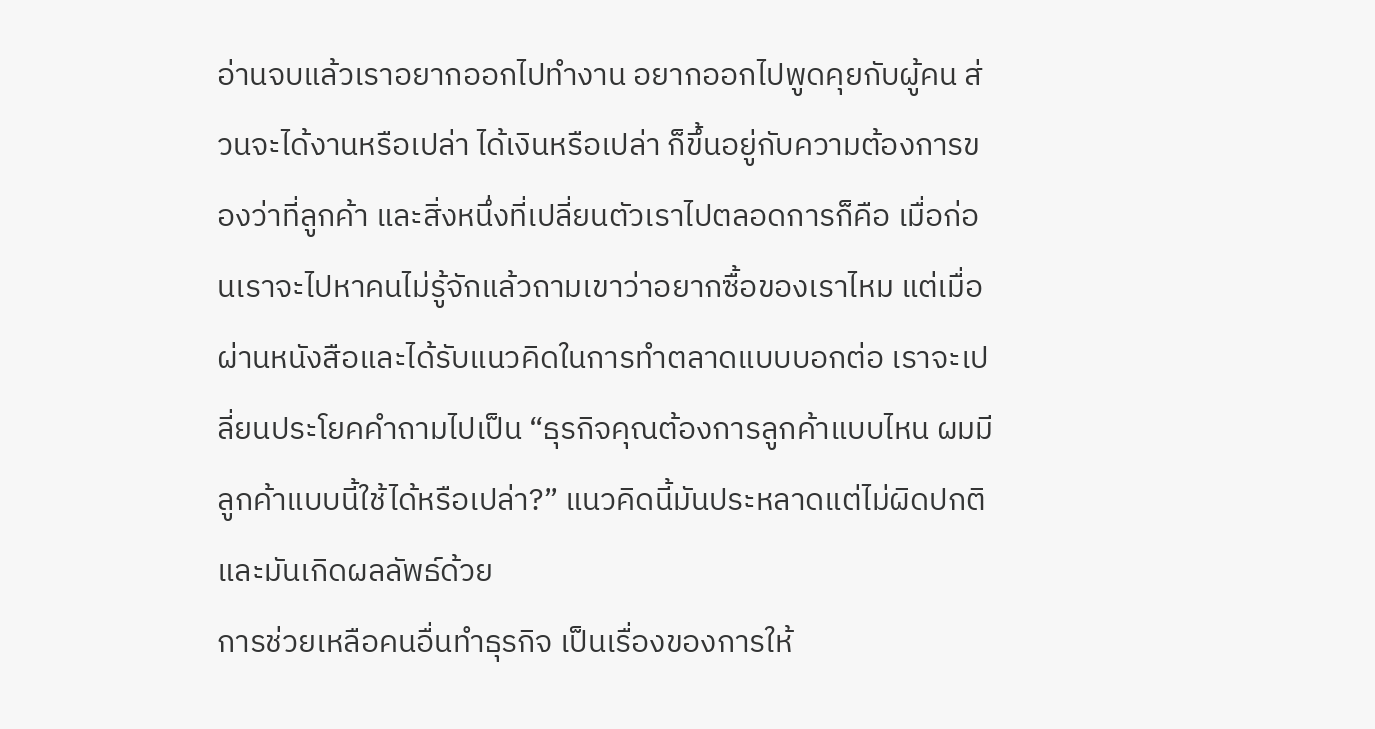อ่านจบแล้วเราอยากออกไปทำงาน อยากออกไปพูดคุยกับผู้คน ส่วนจะได้งานหรือเปล่า ได้เงินหรือเปล่า ก็ขึ้นอยู่กับความต้องการของว่าที่ลูกค้า และสิ่งหนึ่งที่เปลี่ยนตัวเราไปตลอดการก็คือ เมื่อก่อนเราจะไปหาคนไม่รู้จักแล้วถามเขาว่าอยากซื้อของเราไหม แต่เมื่อผ่านหนังสือและได้รับแนวคิดในการทำตลาดแบบบอกต่อ เราจะเปลี่ยนประโยคคำถามไปเป็น “ธุรกิจคุณต้องการลูกค้าแบบไหน ผมมีลูกค้าแบบนี้ใช้ได้หรือเปล่า?” แนวคิดนี้มันประหลาดแต่ไม่ผิดปกติ และมันเกิดผลลัพธ์ด้วย
การช่วยเหลือคนอื่นทำธุรกิจ เป็นเรื่องของการให้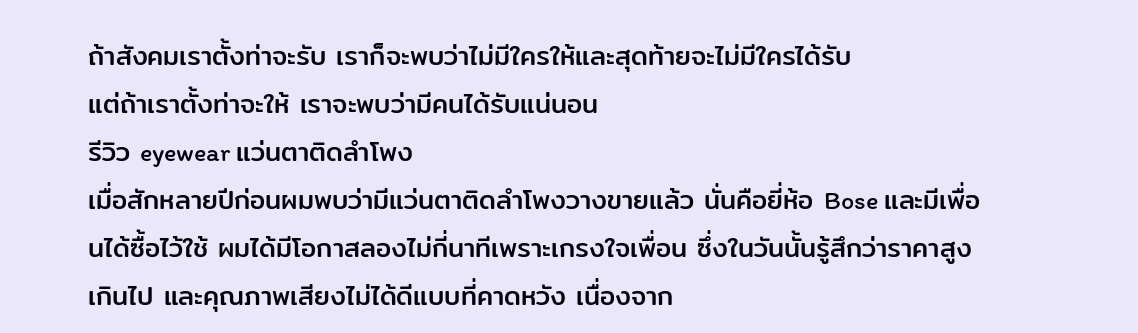ถ้าสังคมเราตั้งท่าจะรับ เราก็จะพบว่าไม่มีใครให้และสุดท้ายจะไม่มีใครได้รับ
แต่ถ้าเราตั้งท่าจะให้ เราจะพบว่ามีคนได้รับแน่นอน
รีวิว eyewear แว่นตาติดลำโพง
เมื่อสักหลายปีก่อนผมพบว่ามีแว่นตาติดลำโพงวางขายแล้ว นั่นคือยี่ห้อ Bose และมีเพื่อนได้ซื้อไว้ใช้ ผมได้มีโอกาสลองไม่กี่นาทีเพราะเกรงใจเพื่อน ซึ่งในวันนั้นรู้สึกว่าราคาสูงเกินไป และคุณภาพเสียงไม่ได้ดีแบบที่คาดหวัง เนื่องจาก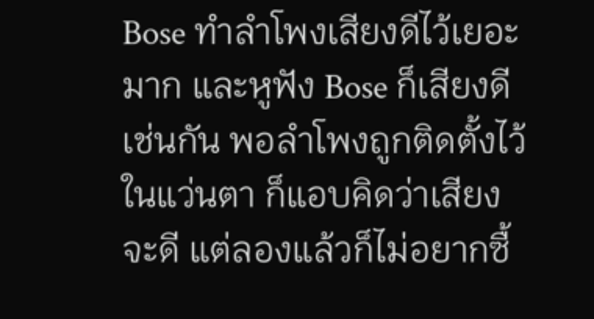Bose ทำลำโพงเสียงดีไว้เยอะมาก และหูฟัง Bose ก็เสียงดีเช่นกัน พอลำโพงถูกติดตั้งไว้ในแว่นตา ก็แอบคิดว่าเสียงจะดี แต่ลองแล้วก็ไม่อยากซื้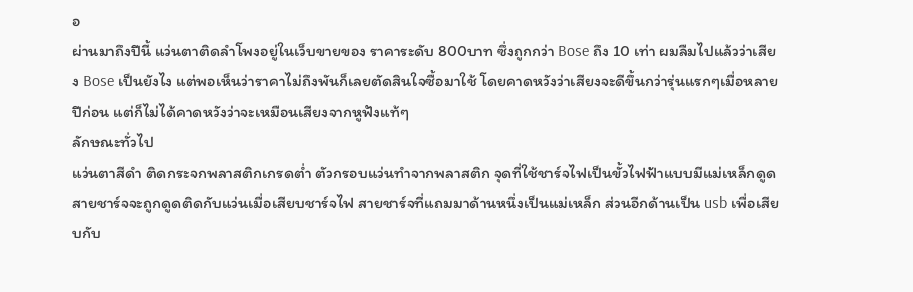อ
ผ่านมาถึงปีนี้ แว่นตาติดลำโพงอยู่ในเว็บขายของ ราคาระดับ 800บาท ซึ่งถูกกว่า Bose ถึง 10 เท่า ผมลืมไปแล้วว่าเสียง Bose เป็นยังไง แต่พอเห็นว่าราคาไม่ถึงพันก็เลยตัดสินใจซื้อมาใช้ โดยคาดหวังว่าเสียงจะดีขึ้นกว่ารุ่นแรกๆเมื่อหลายปีก่อน แต่ก็ไม่ได้คาดหวังว่าจะเหมือนเสียงจากหูฟังแท้ๆ
ลักษณะทั่วไป
แว่นตาสีดำ ติดกระจกพลาสติกเกรดต่ำ ตัวกรอบแว่นทำจากพลาสติก จุดที่ใช้ชาร์จไฟเป็นขั้วไฟฟ้าแบบมีแม่เหล็กดูด สายชาร์จจะถูกดูดติดกับแว่นเมื่อเสียบชาร์จไฟ สายชาร์จที่แถมมาด้านหนึ่งเป็นแม่เหล็ก ส่วนอีกด้านเป็น usb เพื่อเสียบกับ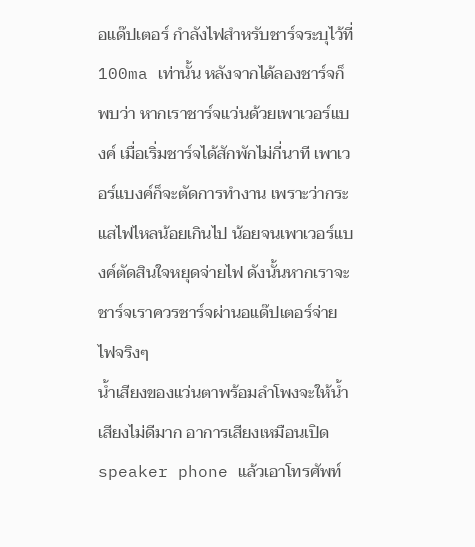อแด๊ปเตอร์ กำลังไฟสำหรับชาร์จระบุไว้ที่ 100ma เท่านั้น หลังจากได้ลองชาร์จก็พบว่า หากเราชาร์จแว่นด้วยเพาเวอร์แบงค์ เมื่อเริ่มชาร์จได้สักพักไม่กี่นาที เพาเวอร์แบงค์ก็จะตัดการทำงาน เพราะว่ากระแสไฟไหลน้อยเกินไป น้อยจนเพาเวอร์แบงค์ตัดสินใจหยุดจ่ายไฟ ดังนั้นหากเราจะชาร์จเราควรชาร์จผ่านอแด๊ปเตอร์จ่ายไฟจริงๆ
น้ำเสียงของแว่นตาพร้อมลำโพงจะให้น้ำเสียงไม่ดีมาก อาการเสียงเหมือนเปิด speaker phone แล้วเอาโทรศัพท์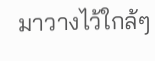มาวางไว้ใกล้ๆ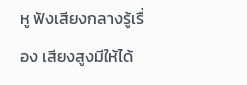หู ฟังเสียงกลางรู้เรื่อง เสียงสูงมีให้ได้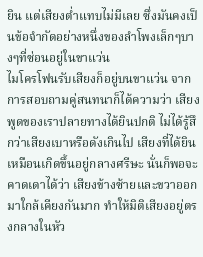ยิน แต่เสียงต่ำแทบไม่มีเลย ซึ่งมันคงเป็นข้อจำกัดอย่างหนึ่งของลำโพงเล็กๆบางๆที่ซ่อนอยู่ในขาแว่น
ไมโครโฟนรับเสียงก็อยู่บนขาแว่น จากการสอบถามคู่สนทนาก็ได้ความว่า เสียงพูดของเราปลายทางได้ยินปกติ ไม่ได้รู้สึกว่าเสียงเบาหรือดังเกินไป เสียงที่ได้ยินเหมือนเกิดขึ้นอยู่กลางศรีษะ นั่นก็พอจะคาดเดาได้ว่า เสียงข้างซ้ายและขวาออกมาใกล้เคียงกันมาก ทำให้มิติเสียงอยู่ตรงกลางในหัว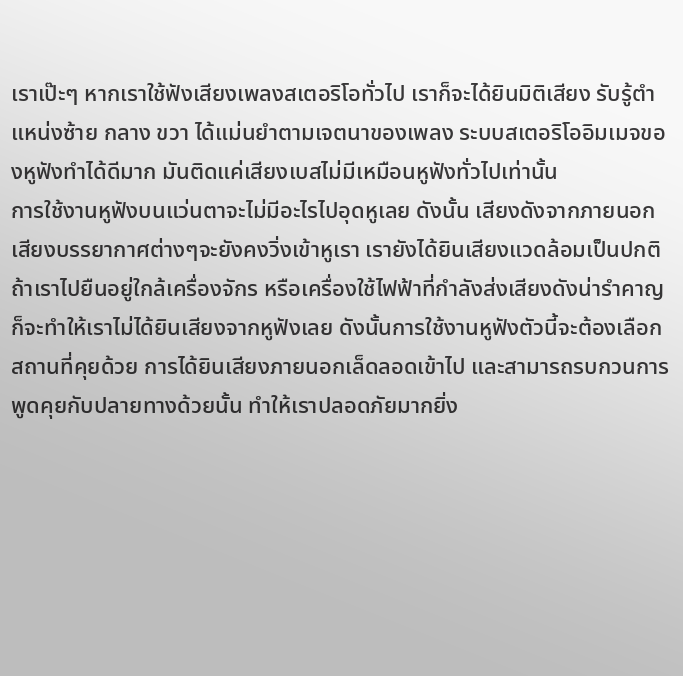เราเป๊ะๆ หากเราใช้ฟังเสียงเพลงสเตอริโอทั่วไป เราก็จะได้ยินมิติเสียง รับรู้ตำแหน่งซ้าย กลาง ขวา ได้แม่นยำตามเจตนาของเพลง ระบบสเตอริโออิมเมจของหูฟังทำได้ดีมาก มันติดแค่เสียงเบสไม่มีเหมือนหูฟังทั่วไปเท่านั้น
การใช้งานหูฟังบนแว่นตาจะไม่มีอะไรไปอุดหูเลย ดังนั้น เสียงดังจากภายนอก เสียงบรรยากาศต่างๆจะยังคงวิ่งเข้าหูเรา เรายังได้ยินเสียงแวดล้อมเป็นปกติ ถ้าเราไปยืนอยู่ใกล้เครื่องจักร หรือเครื่องใช้ไฟฟ้าที่กำลังส่งเสียงดังน่ารำคาญ ก็จะทำให้เราไม่ได้ยินเสียงจากหูฟังเลย ดังนั้นการใช้งานหูฟังตัวนี้จะต้องเลือกสถานที่คุยด้วย การได้ยินเสียงภายนอกเล็ดลอดเข้าไป และสามารถรบกวนการพูดคุยกับปลายทางด้วยนั้น ทำให้เราปลอดภัยมากยิ่ง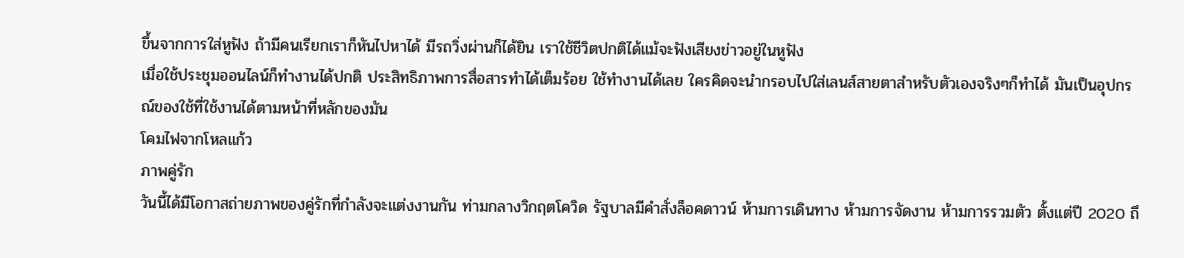ขึ้นจากการใส่หูฟัง ถ้ามีคนเรียกเราก็หันไปหาได้ มีรถวิ่งผ่านก็ได้ยิน เราใช้ชีวิตปกติได้แม้จะฟังเสียงข่าวอยู่ในหูฟัง
เมื่อใช้ประชุมออนไลน์ก็ทำงานได้ปกติ ประสิทธิภาพการสื่อสารทำได้เต็มร้อย ใช้ทำงานได้เลย ใครคิดจะนำกรอบไปใส่เลนส์สายตาสำหรับตัวเองจริงๆก็ทำได้ มันเป็นอุปกรณ์ของใช้ที่ใช้งานได้ตามหน้าที่หลักของมัน
โคมไฟจากโหลแก้ว
ภาพคู่รัก
วันนี้ได้มีโอกาสถ่ายภาพของคู่รักที่กำลังจะแต่งงานกัน ท่ามกลางวิกฤตโควิด รัฐบาลมีคำสั่งล็อคดาวน์ ห้ามการเดินทาง ห้ามการจัดงาน ห้ามการรวมตัว ตั้งแต่ปี 2020 ถึ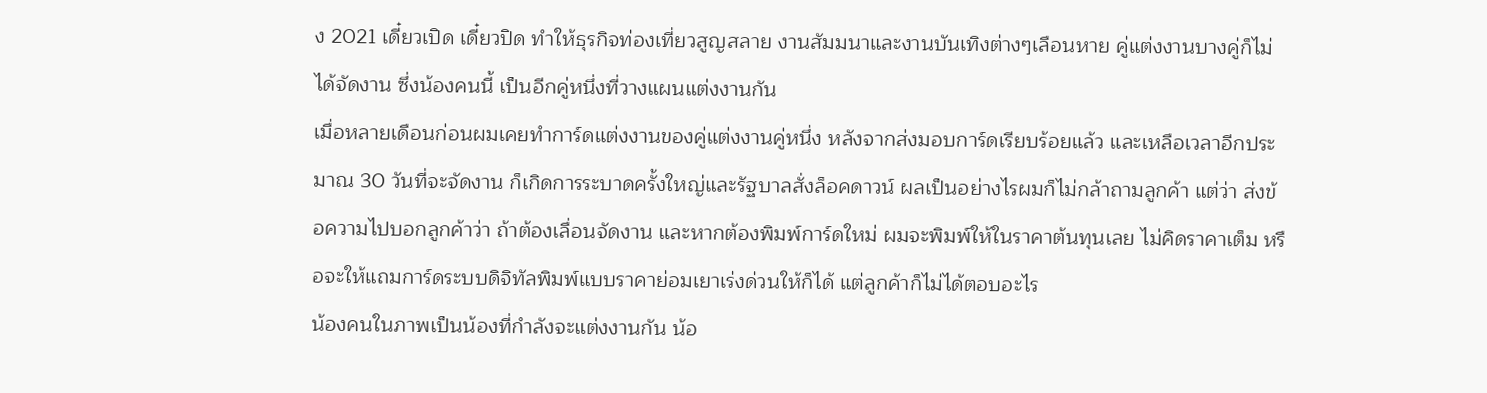ง 2021 เดี๋ยวเปิด เดี๋ยวปิด ทำให้ธุรกิจท่องเที่ยวสูญสลาย งานสัมมนาและงานบันเทิงต่างๆเลือนหาย คู่แต่งงานบางคู่ก็ไม่ได้จัดงาน ซึ่งน้องคนนี้ เป็นอีกคู่หนึ่งที่วางแผนแต่งงานกัน
เมื่อหลายเดือนก่อนผมเคยทำการ์ดแต่งงานของคู่แต่งงานคู่หนึ่ง หลังจากส่งมอบการ์ดเรียบร้อยแล้ว และเหลือเวลาอีกประมาณ 30 วันที่จะจัดงาน ก็เกิดการระบาดครั้งใหญ่และรัฐบาลสั่งล็อคดาวน์ ผลเป็นอย่างไรผมก็ไม่กล้าถามลูกค้า แต่ว่า ส่งข้อความไปบอกลูกค้าว่า ถ้าต้องเลื่อนจัดงาน และหากต้องพิมพ์การ์ดใหม่ ผมจะพิมพ์ให้ในราคาต้นทุนเลย ไม่คิดราคาเต็ม หรือจะให้แถมการ์ดระบบดิจิทัลพิมพ์แบบราคาย่อมเยาเร่งด่วนให้ก็ได้ แต่ลูกค้าก็ไม่ได้ตอบอะไร
น้องคนในภาพเป็นน้องที่กำลังจะแต่งงานกัน น้อ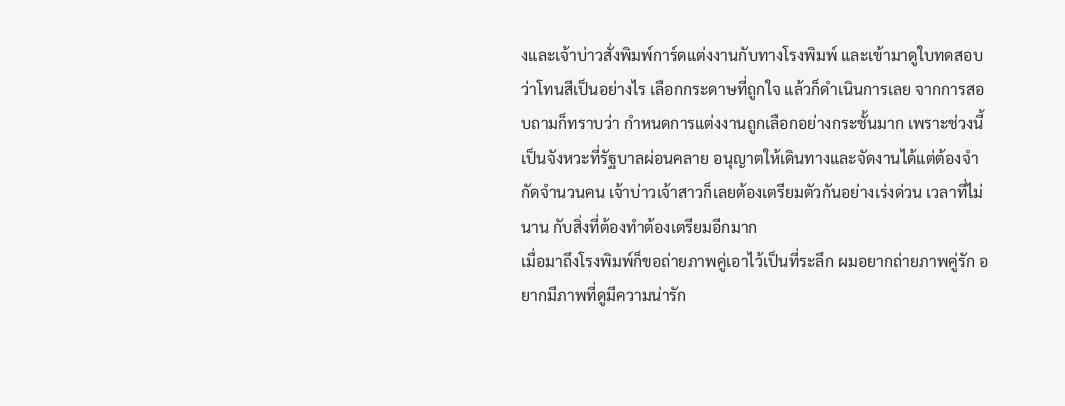งและเจ้าบ่าวสั่งพิมพ์การ์ดแต่งงานกับทางโรงพิมพ์ และเข้ามาดูใบทดสอบว่าโทนสีเป็นอย่างไร เลือกกระดาษที่ถูกใจ แล้วก็ดำเนินการเลย จากการสอบถามก็ทราบว่า กำหนดการแต่งงานถูกเลือกอย่างกระชั้นมาก เพราะช่วงนี้เป็นจังหวะที่รัฐบาลผ่อนคลาย อนุญาตให้เดินทางและจัดงานได้แต่ต้องจำกัดจำนวนคน เจ้าบ่าวเจ้าสาวก็เลยต้องเตรียมตัวกันอย่างเร่งด่วน เวลาที่ไม่นาน กับสิ่งที่ต้องทำต้องเตรียมอีกมาก
เมื่อมาถึงโรงพิมพ์ก็ขอถ่ายภาพคู่เอาไว้เป็นที่ระลึก ผมอยากถ่ายภาพคู่รัก อยากมีภาพที่ดูมีความน่ารัก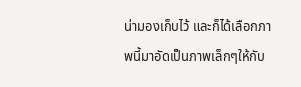น่ามองเก็บไว้ และก็ได้เลือกภาพนี้มาอัดเป็นภาพเล็กๆให้กับ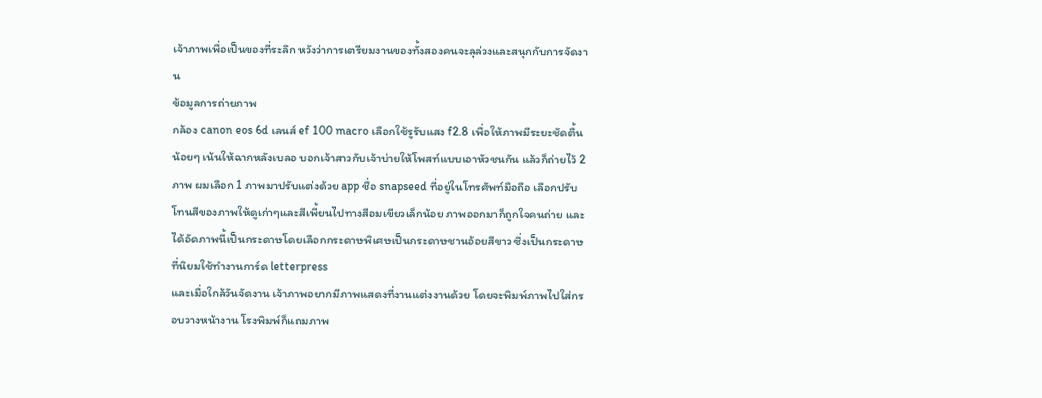เจ้าภาพเพื่อเป็นของที่ระลึก หวังว่าการเตรียมงานของทั้งสองคนจะลุล่วงและสนุกกับการจัดงาน
ข้อมูลการถ่ายภาพ
กล้อง canon eos 6d เลนส์ ef 100 macro เลือกใช้รูรับแสง f2.8 เพื่อให้ภาพมีระยะชัดตื้นน้อยๆ เน้นให้ฉากหลังเบลอ บอกเจ้าสาวกับเจ้าบ่ายให้โพสท์แบบเอาหัวชนกัน แล้วก็ถ่ายไว้ 2 ภาพ ผมเลือก 1 ภาพมาปรับแต่งด้วย app ชื่อ snapseed ที่อยู่ในโทรศัพท์มือถือ เลือกปรับโทนสีของภาพให้ดูเก่าๆและสีเพี้ยนไปทางสีอมเขียวเล็กน้อย ภาพออกมาก็ถูกใจคนถ่าย และได้อัดภาพนี้เป็นกระดาษโดยเลือกกระดาษพิเศษเป็นกระดาษชานอ้อยสีขาว ซึ่งเป็นกระดาษที่นิยมใช้ทำงานการ์ด letterpress
และเมื่อใกล้วันจัดงาน เจ้าภาพอยากมีภาพแสดงที่งานแต่งงานด้วย โดยจะพิมพ์ภาพไปใส่กรอบวางหน้างาน โรงพิมพ์ก็แถมภาพ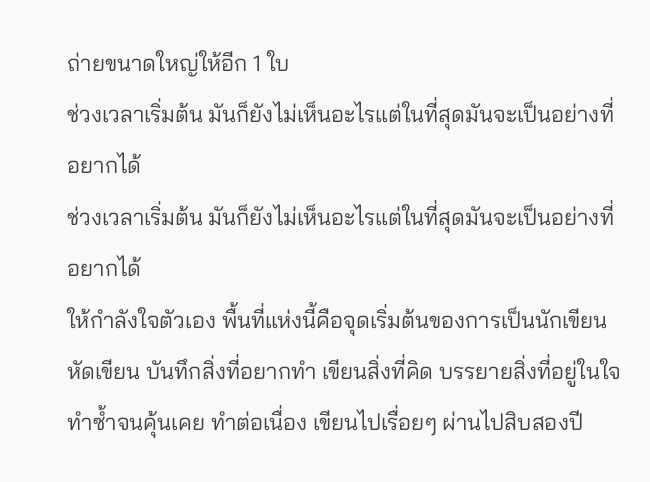ถ่ายขนาดใหญ่ให้อีก 1 ใบ
ช่วงเวลาเริ่มต้น มันก็ยังไม่เห็นอะไรแต่ในที่สุดมันจะเป็นอย่างที่อยากได้
ช่วงเวลาเริ่มต้น มันก็ยังไม่เห็นอะไรแต่ในที่สุดมันจะเป็นอย่างที่อยากได้
ให้กำลังใจตัวเอง พื้นที่แห่งนี้คือจุดเริ่มต้นของการเป็นนักเขียน หัดเขียน บันทึกสิ่งที่อยากทำ เขียนสิ่งที่คิด บรรยายสิ่งที่อยู่ในใจ ทำซ้ำจนคุ้นเคย ทำต่อเนื่อง เขียนไปเรื่อยๆ ผ่านไปสิบสองปี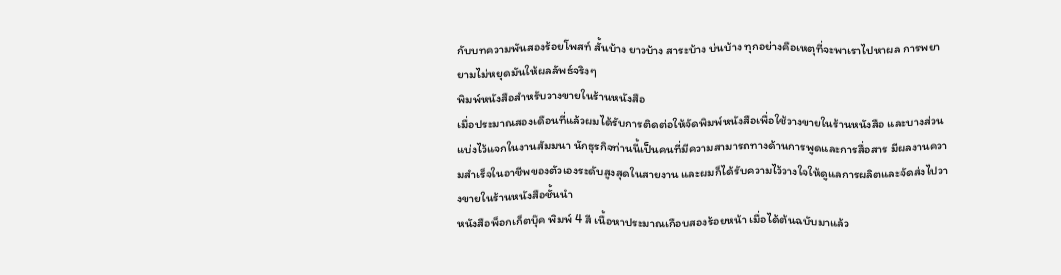กับบทความพันสองร้อยโพสท์ สั้นบ้าง ยาวบ้าง สาระบ้าง บ่นบ้าง ทุกอย่างคือเหตุที่จะพาเราไปหาผล การพยายามไม่หยุดมันให้ผลลัพธ์จริงๆ
พิมพ์หนังสือสำหรับวางขายในร้านหนังสือ
เมื่อประมาณสองเดือนที่แล้วผมได้รับการติดต่อให้จัดพิมพ์หนังสือเพื่อใช้วางขายในร้านหนังสือ และบางส่วนแบ่งไว้แจกในงานสัมมนา นักธุรกิจท่านนี้เป็นคนที่มีความสามารถทางด้านการพูดและการสื่อสาร มีผลงานความสำเร็จในอาชีพของตัวเองระดับสูงสุดในสายงาน และผมก็ได้รับความไว้วางใจให้ดูแลการผลิตและจัดส่งไปวางขายในร้านหนังสือชั้นนำ
หนังสือพ็อกเก็ตบุ๊ค พิมพ์ 4 สี เนื้อหาประมาณเกือบสองร้อยหน้า เมื่อได้ต้นฉบับมาแล้ว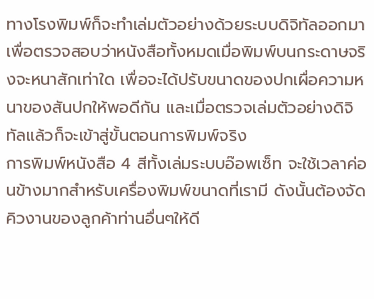ทางโรงพิมพ์ก็จะทำเล่มตัวอย่างด้วยระบบดิจิทัลออกมาเพื่อตรวจสอบว่าหนังสือทั้งหมดเมื่อพิมพ์บนกระดาษจริงจะหนาสักเท่าใด เพื่อจะได้ปรับขนาดของปกเผื่อความหนาของสันปกให้พอดีกัน และเมื่อตรวจเล่มตัวอย่างดิจิทัลแล้วก็จะเข้าสู่ขั้นตอนการพิมพ์จริง
การพิมพ์หนังสือ 4 สีทั้งเล่มระบบอ๊อพเซ็ท จะใช้เวลาค่อนข้างมากสำหรับเครื่องพิมพ์ขนาดที่เรามี ดังนั้นต้องจัดคิวงานของลูกค้าท่านอื่นๆให้ดี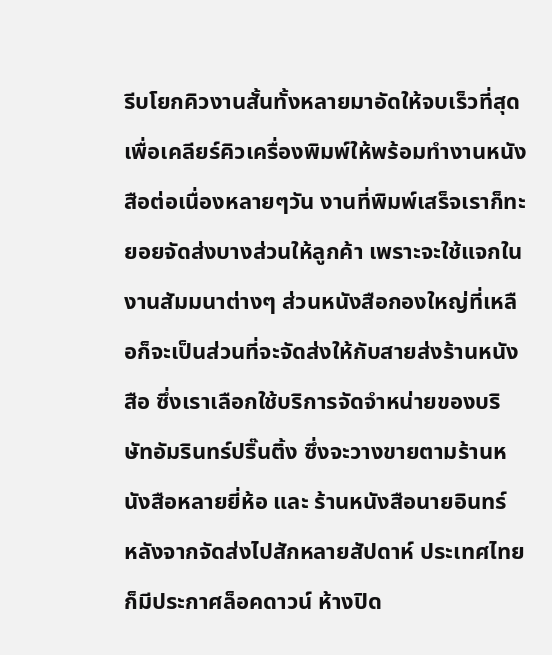รีบโยกคิวงานสั้นทั้งหลายมาอัดให้จบเร็วที่สุด เพื่อเคลียร์คิวเครื่องพิมพ์ให้พร้อมทำงานหนังสือต่อเนื่องหลายๆวัน งานที่พิมพ์เสร็จเราก็ทะยอยจัดส่งบางส่วนให้ลูกค้า เพราะจะใช้แจกในงานสัมมนาต่างๆ ส่วนหนังสือกองใหญ่ที่เหลือก็จะเป็นส่วนที่จะจัดส่งให้กับสายส่งร้านหนังสือ ซึ่งเราเลือกใช้บริการจัดจำหน่ายของบริษัทอัมรินทร์ปริ๊นติ้ง ซึ่งจะวางขายตามร้านหนังสือหลายยี่ห้อ และ ร้านหนังสือนายอินทร์
หลังจากจัดส่งไปสักหลายสัปดาห์ ประเทศไทยก็มีประกาศล็อคดาวน์ ห้างปิด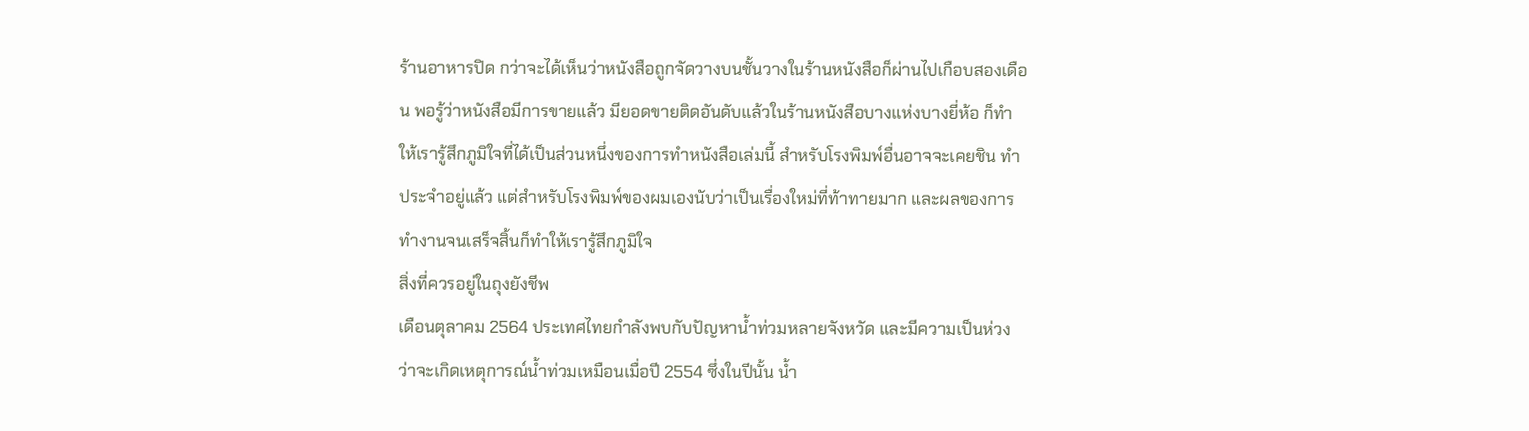ร้านอาหารปิด กว่าจะได้เห็นว่าหนังสือถูกจัดวางบนชั้นวางในร้านหนังสือก็ผ่านไปเกือบสองเดือน พอรู้ว่าหนังสือมีการขายแล้ว มียอดขายติดอันดับแล้วในร้านหนังสือบางแห่งบางยี่ห้อ ก็ทำให้เรารู้สึกภูมิใจที่ได้เป็นส่วนหนึ่งของการทำหนังสือเล่มนี้ สำหรับโรงพิมพ์อื่นอาจจะเคยชิน ทำประจำอยู่แล้ว แต่สำหรับโรงพิมพ์ของผมเองนับว่าเป็นเรื่องใหม่ที่ท้าทายมาก และผลของการทำงานจนเสร็จสิ้นก็ทำให้เรารู้สึกภูมิใจ
สิ่งที่ควรอยู่ในถุงยังชีพ
เดือนตุลาคม 2564 ประเทศไทยกำลังพบกับปัญหาน้ำท่วมหลายจังหวัด และมีความเป็นห่วงว่าจะเกิดเหตุการณ์น้ำท่วมเหมือนเมื่อปี 2554 ซึ่งในปีนั้น น้ำ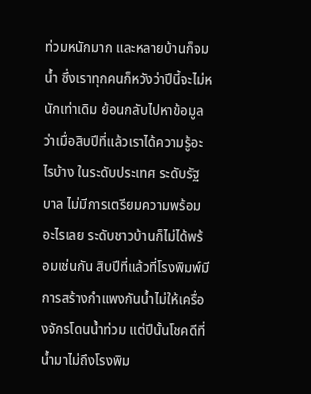ท่วมหนักมาก และหลายบ้านก็จมน้ำ ซึ่งเราทุกคนก็หวังว่าปีนี้จะไม่หนักเท่าเดิม ย้อนกลับไปหาข้อมูลว่าเมื่อสิบปีที่แล้วเราได้ความรู้อะไรบ้าง ในระดับประเทศ ระดับรัฐบาล ไม่มีการเตรียมความพร้อมอะไรเลย ระดับชาวบ้านก็ไม่ได้พร้อมเช่นกัน สิบปีที่แล้วที่โรงพิมพ์มีการสร้างกำแพงกันน้ำไม่ให้เครื่องจักรโดนน้ำท่วม แต่ปีนั้นโชคดีที่น้ำมาไม่ถึงโรงพิม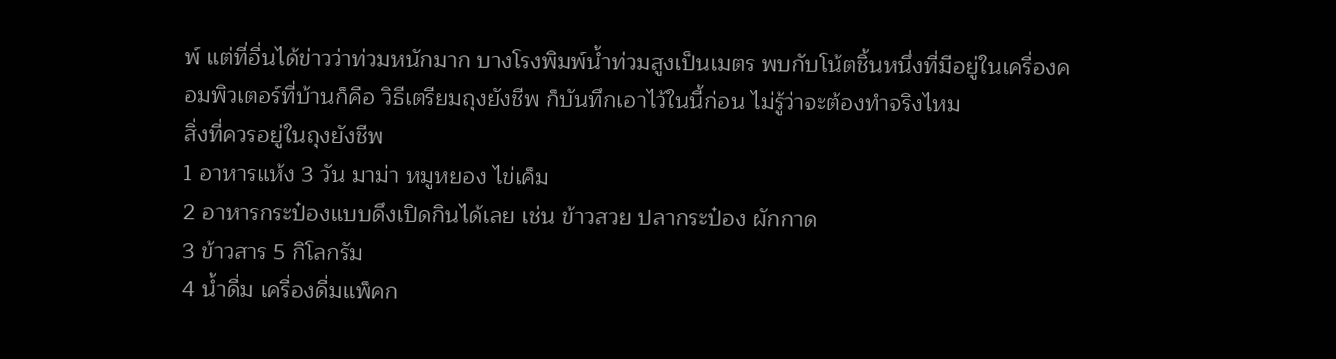พ์ แต่ที่อื่นได้ข่าวว่าท่วมหนักมาก บางโรงพิมพ์น้ำท่วมสูงเป็นเมตร พบกับโน้ตชิ้นหนึ่งที่มีอยู่ในเครื่องคอมพิวเตอร์ที่บ้านก็คือ วิธีเตรียมถุงยังชีพ ก็บันทึกเอาไว้ในนี้ก่อน ไม่รู้ว่าจะต้องทำจริงไหม
สิ่งที่ควรอยู่ในถุงยังชีพ
1 อาหารแห้ง 3 วัน มาม่า หมูหยอง ไข่เค็ม
2 อาหารกระป๋องแบบดึงเปิดกินได้เลย เช่น ข้าวสวย ปลากระป๋อง ผักกาด
3 ข้าวสาร 5 กิโลกรัม
4 น้ำดื่ม เครื่องดื่มแพ็คก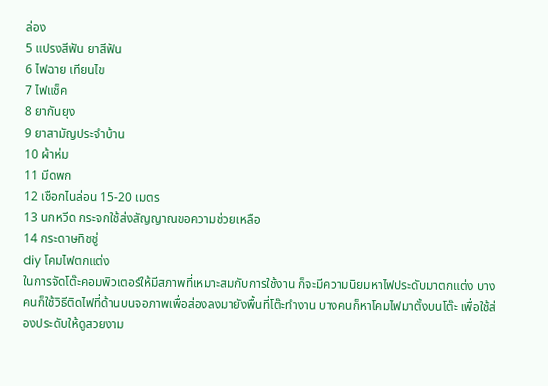ล่อง
5 แปรงสีฟัน ยาสีฟัน
6 ไฟฉาย เทียนไข
7 ไฟแช็ค
8 ยากันยุง
9 ยาสามัญประจำบ้าน
10 ผ้าห่ม
11 มีดพก
12 เชือกไนล่อน 15-20 เมตร
13 นกหวีด กระจกใช้ส่งสัญญาณขอความช่วยเหลือ
14 กระดาษทิชชู่
diy โคมไฟตกแต่ง
ในการจัดโต๊ะคอมพิวเตอร์ให้มีสภาพที่เหมาะสมกับการใช้งาน ก็จะมีความนิยมหาไฟประดับมาตกแต่ง บางคนก็ใช้วิธีติดไฟที่ด้านบนจอภาพเพื่อส่องลงมายังพื้นที่โต๊ะทำงาน บางคนก็หาโคมไฟมาตั้งบนโต๊ะ เพื่อใช้ส่องประดับให้ดูสวยงาม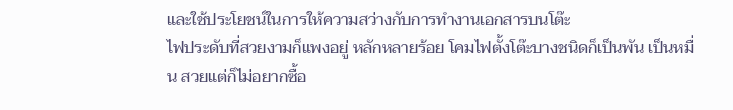และใช้ประโยชน์ในการให้ความสว่างกับการทำงานเอกสารบนโต๊ะ
ไฟประดับที่สวยงามก็แพงอยู่ หลักหลายร้อย โคมไฟตั้งโต๊ะบางชนิดก็เป็นพัน เป็นหมื่น สวยแต่ก็ไม่อยากซื้อ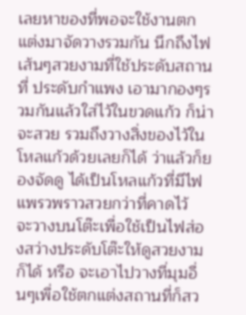เลยหาของที่พอจะใช้งานตกแต่งมาจัดวางรวมกัน นึกถึงไฟเส้นๆสวยงามที่ใช้ประดับสถานที่ ประดับกำแพง เอามากองๆรวมกันแล้วใส่ไว้ในขวดแก้ว ก็น่าจะสวย รวมถึงวางสิ่งของไว้ในโหลแก้วด้วยเลยก็ได้ ว่าแล้วก็ยองจัดดู ได้เป็นโหลแก้วที่มีไฟแพรวพราวสวยกว่าที่คาดไว้
จะวางบนโต๊ะเพื่อใช้เป็นไฟส่องสว่างประดับโต๊ะให้ดูสวยงามก็ได้ หรือ จะเอาไปวางที่มุมอื่นๆเพื่อใช้ตกแต่งสถานที่ก็สว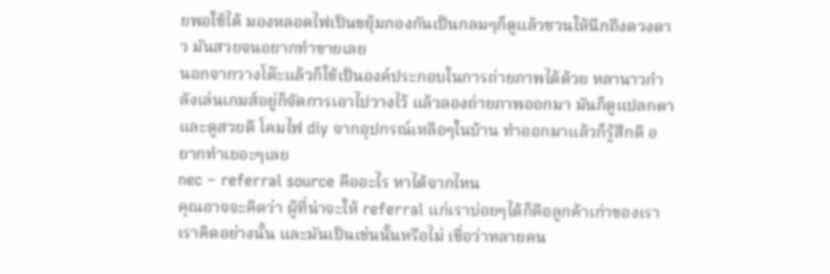ยพอใช้ได้ มองหลอดไฟเป็นขยุ้มกองกันเป็นกลมๆก็ดูแล้วชวนให้นึกถึงดวงดาว มันสวยจนอยากทำขายเลย
นอกจากวางโต๊ะแล้วก็ใช้เป็นองค์ประกอบในการถ่ายภาพได้ด้วย หลานาวกำลังเล่นเกมส์อยู่ก็จัดการเอาไปวางไว้ แล้วลองถ่ายภาพออกมา มันก็ดูแปลกตาและดูสวยดี โคมไฟ diy จากอุปกรณ์เหลือๆในบ้าน ทำออกมาแล้วก็รู้สึกดี อยากทำเยอะๆเลย
nec – referral source คืออะไร หาได้จากไหน
คุณอาจจะคิดว่า ผู้ที่น่าจะให้ referral แก่เราบ่อยๆได้ก็คือลูกค้าเก่าของเรา เราคิดอย่างนั้น และมันเป็นเช่นนั้นหรือไม่ เชื่อว่าหลายคน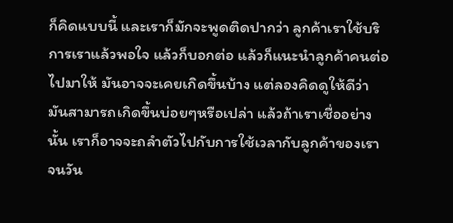ก็คิดแบบนี้ และเราก็มักจะพูดติดปากว่า ลูกค้าเราใช้บริการเราแล้วพอใจ แล้วก็บอกต่อ แล้วก็แนะนำลูกค้าคนต่อไปมาให้ มันอาจจะเคยเกิดขึ้นบ้าง แต่ลองคิดดูให้ดีว่า มันสามารถเกิดขึ้นบ่อยๆหรือเปล่า แล้วถ้าเราเชื่ออย่างนั้น เราก็อาจจะถลำตัวไปกับการใช้เวลากับลูกค้าของเรา จนวัน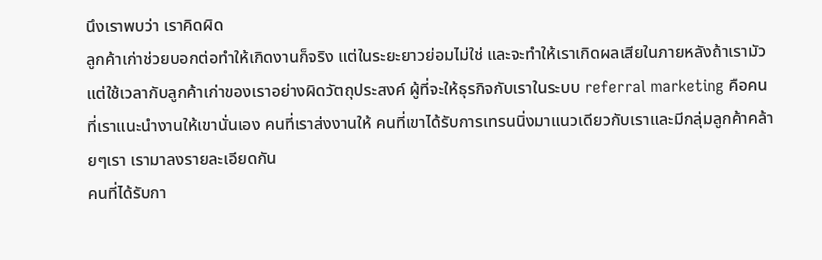นึงเราพบว่า เราคิดผิด
ลูกค้าเก่าช่วยบอกต่อทำให้เกิดงานก็จริง แต่ในระยะยาวย่อมไม่ใช่ และจะทำให้เราเกิดผลเสียในภายหลังถ้าเรามัวแต่ใช้เวลากับลูกค้าเก่าของเราอย่างผิดวัตถุประสงค์ ผู้ที่จะให้ธุรกิจกับเราในระบบ referral marketing คือคนที่เราแนะนำงานให้เขานั่นเอง คนที่เราส่งงานให้ คนที่เขาได้รับการเทรนนิ่งมาแนวเดียวกับเราและมีกลุ่มลูกค้าคล้ายๆเรา เรามาลงรายละเอียดกัน
คนที่ได้รับกา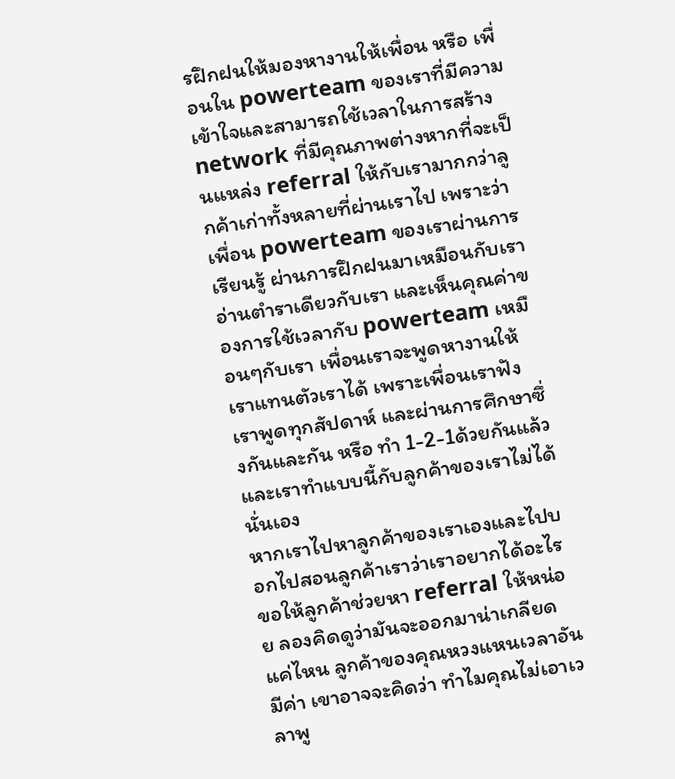รฝึกฝนให้มองหางานให้เพื่อน หรือ เพื่อนใน powerteam ของเราที่มีความเข้าใจและสามารถใช้เวลาในการสร้าง network ที่มีคุณภาพต่างหากที่จะเป็นแหล่ง referral ให้กับเรามากกว่าลูกค้าเก่าทั้งหลายที่ผ่านเราไป เพราะว่า เพื่อน powerteam ของเราผ่านการเรียนรู้ ผ่านการฝึกฝนมาเหมือนกับเรา อ่านตำราเดียวกับเรา และเห็นคุณค่าของการใช้เวลากับ powerteam เหมือนๆกับเรา เพื่อนเราจะพูดหางานให้เราแทนตัวเราได้ เพราะเพื่อนเราฟังเราพูดทุกสัปดาห์ และผ่านการศึกษาซึ่งกันและกัน หรือ ทำ 1-2-1ด้วยกันแล้ว และเราทำแบบนี้กับลูกค้าของเราไม่ได้นั่นเอง
หากเราไปหาลูกค้าของเราเองและไปบอกไปสอนลูกค้าเราว่าเราอยากได้อะไร ขอให้ลูกค้าช่วยหา referral ให้หน่อย ลองคิดดูว่ามันจะออกมาน่าเกลียดแค่ไหน ลูกค้าของคุณหวงแหนเวลาอันมีค่า เขาอาจจะคิดว่า ทำไมคุณไม่เอาเวลาพู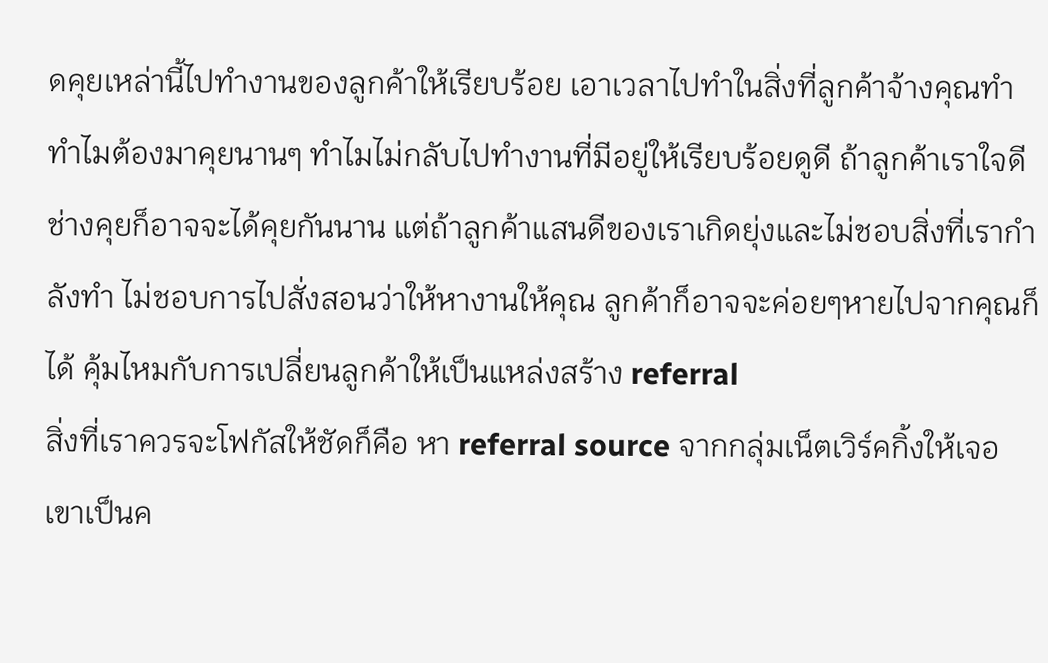ดคุยเหล่านี้ไปทำงานของลูกค้าให้เรียบร้อย เอาเวลาไปทำในสิ่งที่ลูกค้าจ้างคุณทำ ทำไมต้องมาคุยนานๆ ทำไมไม่กลับไปทำงานที่มีอยู่ให้เรียบร้อยดูดี ถ้าลูกค้าเราใจดีช่างคุยก็อาจจะได้คุยกันนาน แต่ถ้าลูกค้าแสนดีของเราเกิดยุ่งและไม่ชอบสิ่งที่เรากำลังทำ ไม่ชอบการไปสั่งสอนว่าให้หางานให้คุณ ลูกค้าก็อาจจะค่อยๆหายไปจากคุณก็ได้ คุ้มไหมกับการเปลี่ยนลูกค้าให้เป็นแหล่งสร้าง referral
สิ่งที่เราควรจะโฟกัสให้ชัดก็คือ หา referral source จากกลุ่มเน็ตเวิร์คกิ้งให้เจอ เขาเป็นค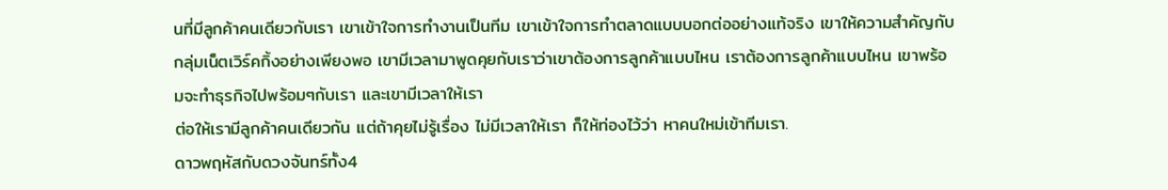นที่มีลูกค้าคนเดียวกับเรา เขาเข้าใจการทำงานเป็นทีม เขาเข้าใจการทำตลาดแบบบอกต่ออย่างแท้จริง เขาให้ความสำคัญกับกลุ่มเน็ตเวิร์คกิ้งอย่างเพียงพอ เขามีเวลามาพูดคุยกับเราว่าเขาต้องการลูกค้าแบบไหน เราต้องการลูกค้าแบบไหน เขาพร้อมจะทำธุรกิจไปพร้อมๆกับเรา และเขามีเวลาให้เรา
ต่อให้เรามีลูกค้าคนเดียวกัน แต่ถ้าคุยไม่รู้เรื่อง ไม่มีเวลาให้เรา ก็ให้ท่องไว้ว่า หาคนใหม่เข้าทีมเรา.
ดาวพฤหัสกับดวงจันทร์ทั้ง4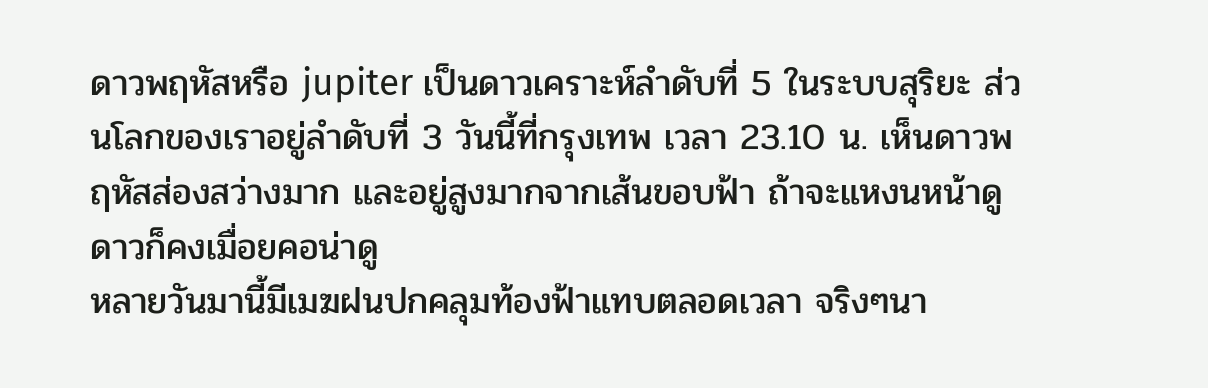ดาวพฤหัสหรือ jupiter เป็นดาวเคราะห์ลำดับที่ 5 ในระบบสุริยะ ส่วนโลกของเราอยู่ลำดับที่ 3 วันนี้ที่กรุงเทพ เวลา 23.10 น. เห็นดาวพฤหัสส่องสว่างมาก และอยู่สูงมากจากเส้นขอบฟ้า ถ้าจะแหงนหน้าดูดาวก็คงเมื่อยคอน่าดู
หลายวันมานี้มีเมฆฝนปกคลุมท้องฟ้าแทบตลอดเวลา จริงๆนา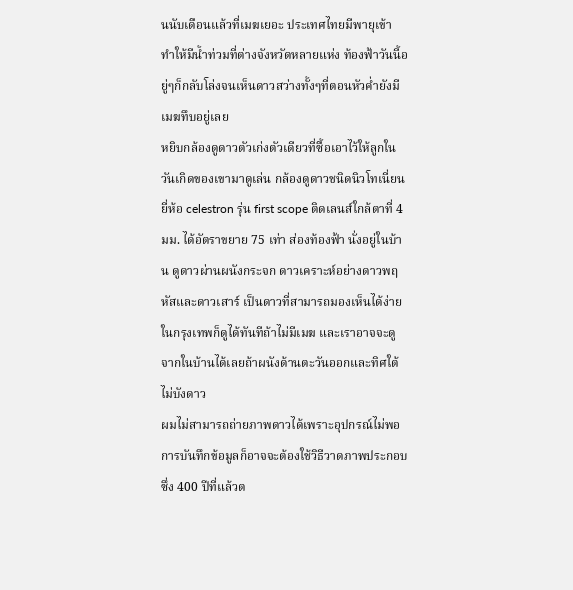นนับเดือนแล้วที่เมฆเยอะ ประเทศไทยมีพายุเข้า ทำให้มีน้ำท่วมที่ต่างจังหวัดหลายแห่ง ท้องฟ้าวันนี้อยู่ๆก็กลับโล่งจนเห็นดาวสว่างทั้งๆที่ตอนหัวค่ำยังมีเมฆทึบอยู่เลย
หยิบกล้องดูดาวตัวเก่งตัวเดียวที่ซื้อเอาไว้ให้ลูกในวันเกิดของเขามาดูเล่น กล้องดูดาวชนิดนิวโทเนี่ยนยี่ห้อ celestron รุ่น first scope ติดเลนส์ใกล้ตาที่ 4มม. ได้อัตราขยาย 75 เท่า ส่องท้องฟ้า นั่งอยู่ในบ้าน ดูดาวผ่านผนังกระจก ดาวเคราะห์อย่างดาวพฤหัสและดาวเสาร์ เป็นดาวที่สามารถมองเห็นได้ง่าย ในกรุงเทพก็ดูได้ทันทีถ้าไม่มีเมฆ และเราอาจจะดูจากในบ้านได้เลยถ้าผนังด้านตะวันออกและทิศใต้ไม่บังดาว
ผมไม่สามารถถ่ายภาพดาวได้เพราะอุปกรณ์ไม่พอ การบันทึกข้อมูลก็อาจจะต้องใช้วิธีวาดภาพประกอบ ซึ่ง 400 ปีที่แล้วต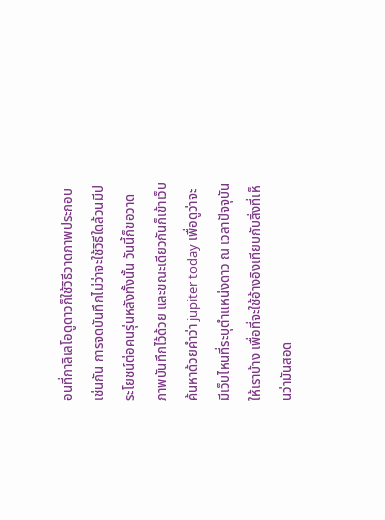อนที่กาลิเลโอดูดาวก็ใช้วิธีวาดภาพประกอบเช่นกัน การจดบันทึกไม่ว่าจะใช้วิธีใดล้วนมีประโยชน์ต่อคนรุ่นหลังทั้งนั้น วันนี้ก็ขอวาดภาพบันทึกไว้ด้วย และขณะเดียวกันก็เข้าเว็บ ค้นหาด้วยคำว่า jupiter today เพื่อดูว่าจะมีเว็บไหนที่ระบุตำแหน่งดาว ณ เวลาปัจจุบันให้เราบ้าง เพื่อที่จะใช้อ้างอิงเทียบกับสิ่งที่เห็นว่ามันสอด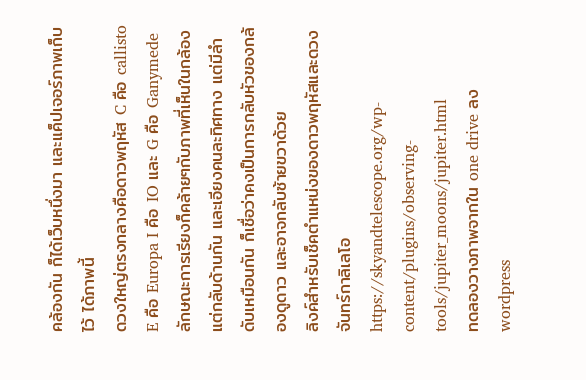คล้องกัน ก็ได้เว็บหนึ่งมา และแค็ปเจอร์ภาพเก็บไว้ ได้ภาพนี้
ดวงใหญ่ตรงกลางคือดาวพฤหัส C คือ callisto E คือ Europa I คือ IO และ G คือ Ganymede ลักษณะการเรียงก็คล้ายๆกับภาพที่เห็นในกล้อง แต่กลับด้านกัน และเอียงคนละทิศทาง แต่มีลำดับเหมือนกัน ก็เชื่อว่าคงเป็นการกลับหัวของกล้องดูดาว และอาจกลับซ้ายขวาด้วย
ลิงค์สำหรับเช็คตำแหน่งของดาวพฤหัสและดวงจันทร์กาลิเลโอ https://skyandtelescope.org/wp-content/plugins/observing-tools/jupiter_moons/jupiter.html
ทดลองวางภาพจากใน one drive ลง wordpress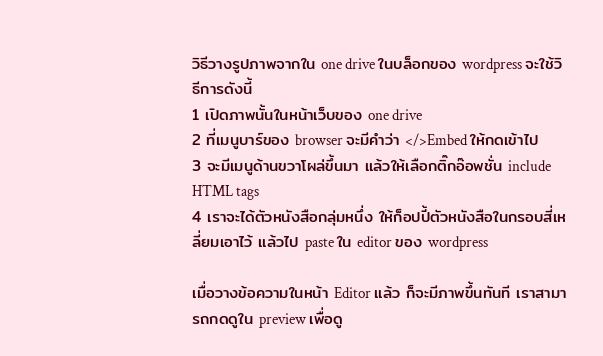วิธีวางรูปภาพจากใน one drive ในบล็อกของ wordpress จะใช้วิธีการดังนี้
1 เปิดภาพนั้นในหน้าเว็บของ one drive
2 ที่เมนูบาร์ของ browser จะมีคำว่า </>Embed ให้กดเข้าไป
3 จะมีเมนูด้านขวาโผล่ขึ้นมา แล้วให้เลือกติ๊กอ๊อพชั่น include HTML tags
4 เราจะได้ตัวหนังสือกลุ่มหนึ่ง ให้ก็อปปี้ตัวหนังสือในกรอบสี่เหลี่ยมเอาไว้ แล้วไป paste ใน editor ของ wordpress

เมื่อวางข้อความในหน้า Editor แล้ว ก็จะมีภาพขึ้นทันที เราสามารถกดดูใน preview เพื่อดู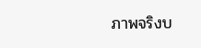ภาพจริงบ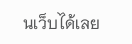นเว็บได้เลย